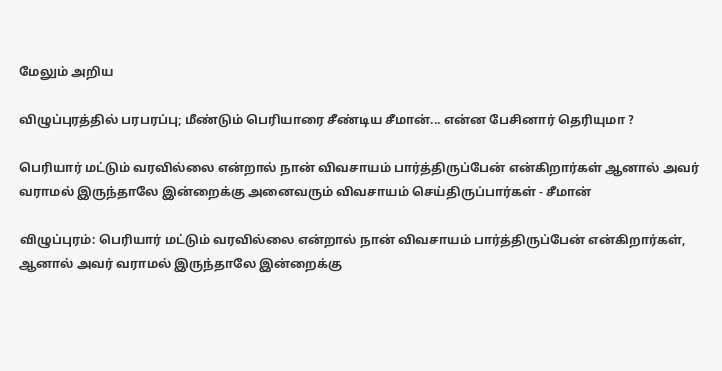மேலும் அறிய

விழுப்புரத்தில் பரபரப்பு; மீண்டும் பெரியாரை சீண்டிய சீமான்... என்ன பேசினார் தெரியுமா ?

பெரியார் மட்டும் வரவில்லை என்றால் நான் விவசாயம் பார்த்திருப்பேன் என்கிறார்கள் ஆனால் அவர் வராமல் இருந்தாலே இன்றைக்கு அனைவரும் விவசாயம் செய்திருப்பார்கள் - சீமான்

விழுப்புரம்: பெரியார் மட்டும் வரவில்லை என்றால் நான் விவசாயம் பார்த்திருப்பேன் என்கிறார்கள், ஆனால் அவர் வராமல் இருந்தாலே இன்றைக்கு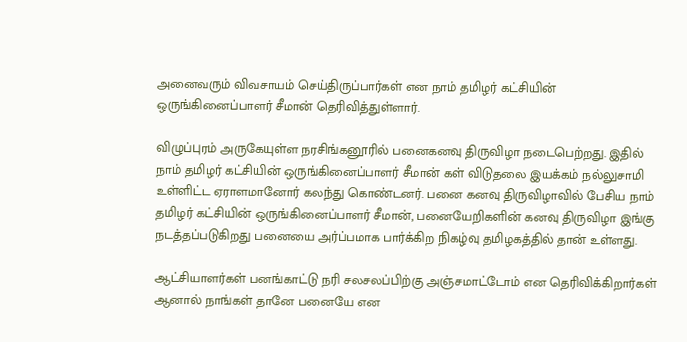அனைவரும் விவசாயம் செய்திருப்பார்கள் என நாம் தமிழர் கட்சியின் ஒருங்கினைப்பாளர் சீமான் தெரிவித்துள்ளார்.

விழுப்புரம் அருகேயுள்ள நரசிங்கனூரில் பனைகனவு திருவிழா நடைபெற்றது. இதில் நாம் தமிழர் கட்சியின் ஒருங்கினைப்பாளர் சீமான் கள் விடுதலை இயக்கம் நல்லுசாமி உள்ளிட்ட ஏராளமானோர் கலந்து கொண்டனர். பனை கனவு திருவிழாவில் பேசிய நாம் தமிழர் கட்சியின் ஒருங்கினைப்பாளர் சீமான், பனையேறிகளின் கனவு திருவிழா இங்கு நடத்தப்படுகிறது பனையை அர்ப்பமாக பார்க்கிற நிகழ்வு தமிழகத்தில் தான் உள்ளது.

ஆட்சியாளர்கள் பனங்காட்டு நரி சலசலப்பிற்கு அஞ்சமாட்டோம் என தெரிவிக்கிறார்கள் ஆனால் நாங்கள் தானே பனையே என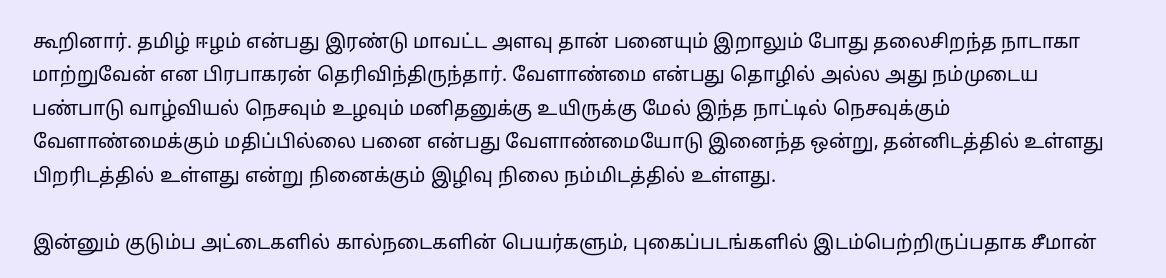கூறினார். தமிழ் ஈழம் என்பது இரண்டு மாவட்ட அளவு தான் பனையும் இறாலும் போது தலைசிறந்த நாடாகா மாற்றுவேன் என பிரபாகரன் தெரிவிந்திருந்தார். வேளாண்மை என்பது தொழில் அல்ல அது நம்முடைய பண்பாடு வாழ்வியல் நெசவும் உழவும் மனிதனுக்கு உயிருக்கு மேல் இந்த நாட்டில் நெசவுக்கும் வேளாண்மைக்கும் மதிப்பில்லை பனை என்பது வேளாண்மையோடு இனைந்த ஒன்று, தன்னிடத்தில் உள்ளது பிறரிடத்தில் உள்ளது என்று நினைக்கும் இழிவு நிலை நம்மிடத்தில் உள்ளது.

இன்னும் குடும்ப அட்டைகளில் கால்நடைகளின் பெயர்களும், புகைப்படங்களில் இடம்பெற்றிருப்பதாக சீமான்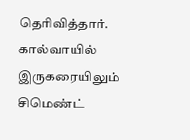தெரிவித்தார். கால்வாயில் இருகரையிலும் சிமெண்ட்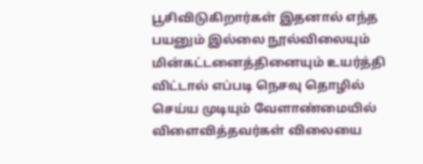பூசிவிடுகிறார்கள் இதனால் எந்த பயனும் இல்லை நூல்விலையும் மின்கட்டனைத்தினையும் உயர்த்தி விட்டால் எப்படி நெசவு தொழில் செய்ய முடியும் வேளாண்மையில் விளைவித்தவர்கள் விலையை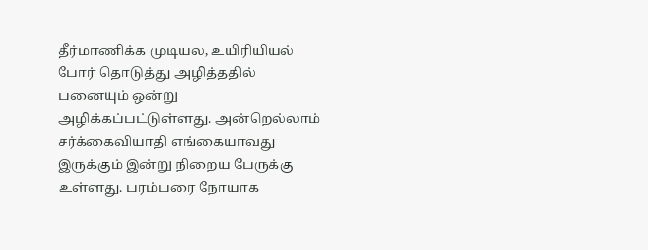தீர்மாணிக்க முடியல, உயிரியியல் போர் தொடுத்து அழித்ததில் பனையும் ஒன்று அழிக்கப்பட்டுள்ளது. அன்றெல்லாம் சர்க்கைவியாதி எங்கையாவது இருக்கும் இன்று நிறைய பேருக்கு உள்ளது. பரம்பரை நோயாக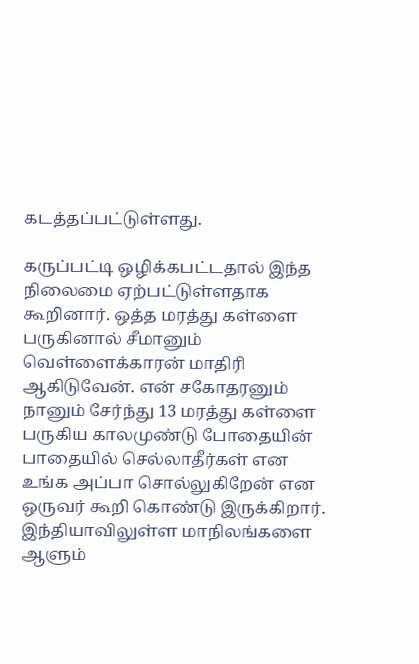கடத்தப்பட்டுள்ளது.

கருப்பட்டி ஒழிக்கபட்டதால் இந்த நிலைமை ஏற்பட்டுள்ளதாக கூறினார். ஒத்த மரத்து கள்ளை பருகினால் சீமானும் வெள்ளைக்காரன் மாதிரி ஆகிடுவேன். என் சகோதரனும் நானும் சேர்ந்து 13 மரத்து கள்ளை பருகிய காலமுண்டு போதையின் பாதையில் செல்லாதீர்கள் என உங்க அப்பா சொல்லுகிறேன் என ஒருவர் கூறி கொண்டு இருக்கிறார். இந்தியாவிலுள்ள மாநிலங்களை ஆளும்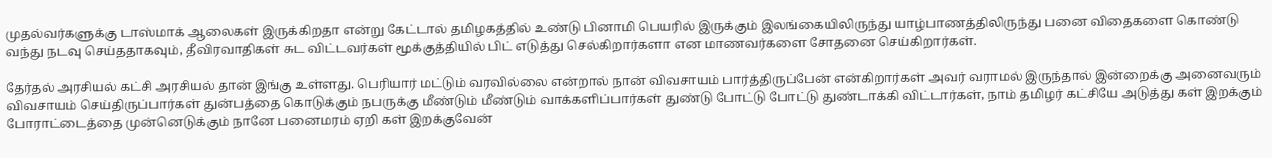முதல்வர்களுக்கு டாஸ்மாக் ஆலைகள் இருக்கிறதா என்று கேட்டால் தமிழகத்தில் உண்டு பினாமி பெயரில் இருக்கும் இலங்கையிலிருந்து யாழ்பாணத்திலிருந்து பனை விதைகளை கொண்டு வந்து நடவு செய்ததாகவும், தீவிரவாதிகள் சுட விட்டவர்கள் மூக்குத்தியில் பிட் எடுத்து செல்கிறார்களா என மாணவர்களை சோதனை செய்கிறார்கள்.

தேர்தல் அரசியல் கட்சி அரசியல் தான் இங்கு உள்ளது. பெரியார் மட்டும் வரவில்லை என்றால் நான் விவசாயம் பார்த்திருப்பேன் என்கிறார்கள் அவர் வராமல் இருந்தால் இன்றைக்கு அனைவரும் விவசாயம் செய்திருப்பார்கள் துன்பத்தை கொடுக்கும் நபருக்கு மீண்டும் மீண்டும் வாக்களிப்பார்கள் துண்டு போட்டு போட்டு துண்டாக்கி விட்டார்கள், நாம் தமிழர் கட்சியே அடுத்து கள் இறக்கும் போராட்டைத்தை முன்னெடுக்கும் நானே பனைமரம் ஏறி கள் இறக்குவேன்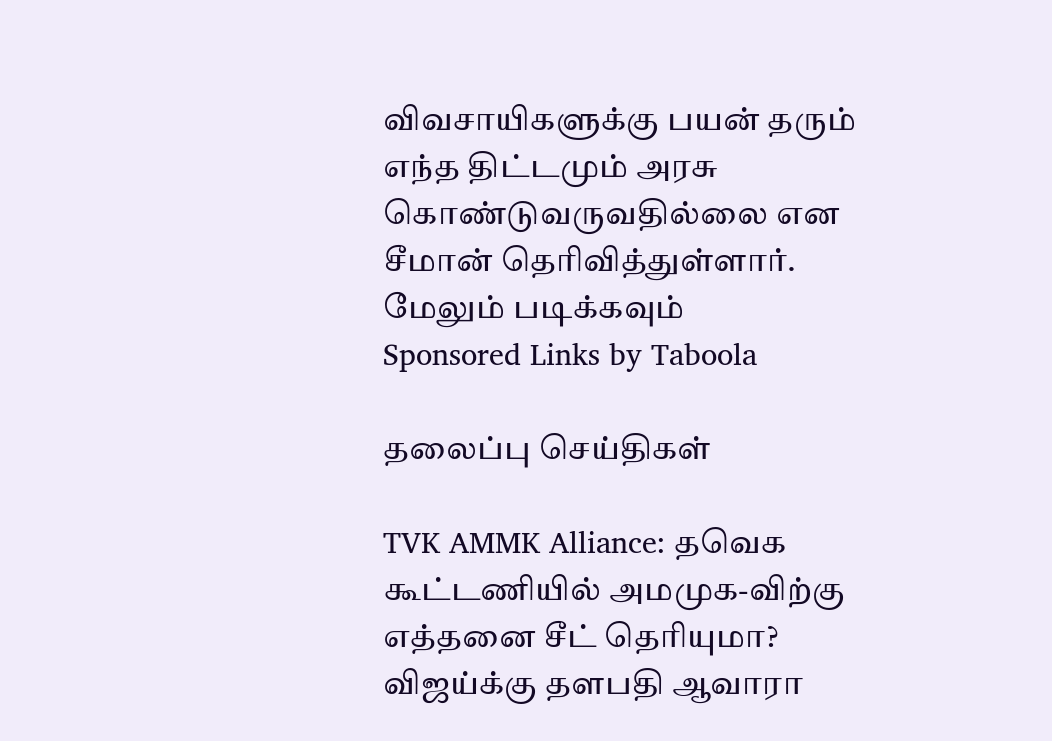விவசாயிகளுக்கு பயன் தரும் எந்த திட்டமும் அரசு கொண்டுவருவதில்லை என சீமான் தெரிவித்துள்ளார்.
மேலும் படிக்கவும்
Sponsored Links by Taboola

தலைப்பு செய்திகள்

TVK AMMK Alliance: தவெக கூட்டணியில் அமமுக-விற்கு எத்தனை சீட் தெரியுமா? விஜய்க்கு தளபதி ஆவாரா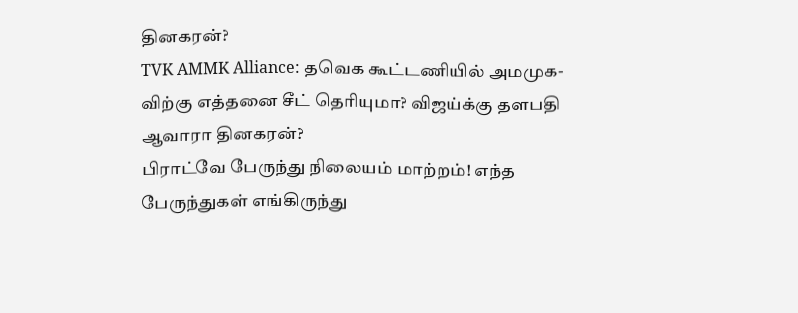தினகரன்?
TVK AMMK Alliance: தவெக கூட்டணியில் அமமுக-விற்கு எத்தனை சீட் தெரியுமா? விஜய்க்கு தளபதி ஆவாரா தினகரன்?
பிராட்வே பேருந்து நிலையம் மாற்றம்! எந்த பேருந்துகள் எங்கிருந்து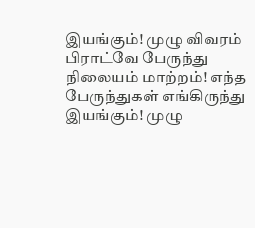இயங்கும்! முழு விவரம்
பிராட்வே பேருந்து நிலையம் மாற்றம்! எந்த பேருந்துகள் எங்கிருந்து இயங்கும்! முழு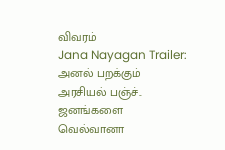விவரம்
Jana Nayagan Trailer: அனல் பறக்கும் அரசியல் பஞ்ச்.. ஜனங்களை வெல்வானா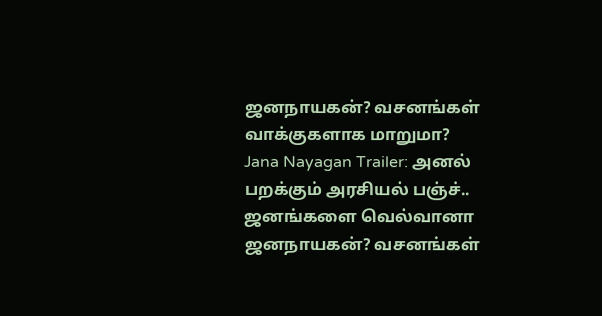ஜனநாயகன்? வசனங்கள் வாக்குகளாக மாறுமா?
Jana Nayagan Trailer: அனல் பறக்கும் அரசியல் பஞ்ச்.. ஜனங்களை வெல்வானா ஜனநாயகன்? வசனங்கள்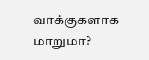வாக்குகளாக மாறுமா?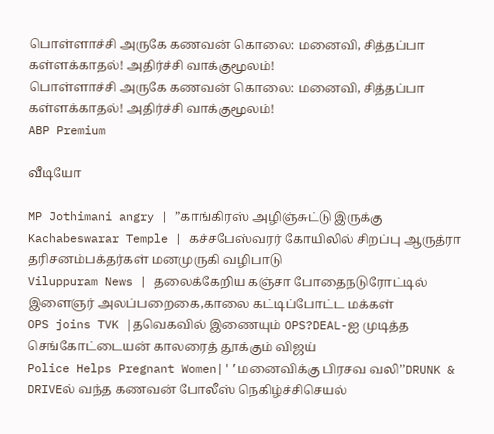பொள்ளாச்சி அருகே கணவன் கொலை: மனைவி, சித்தப்பா கள்ளக்காதல்! அதிர்ச்சி வாக்குமூலம்!
பொள்ளாச்சி அருகே கணவன் கொலை: மனைவி, சித்தப்பா கள்ளக்காதல்! அதிர்ச்சி வாக்குமூலம்!
ABP Premium

வீடியோ

MP Jothimani angry | ”காங்கிரஸ் அழிஞ்சுட்டு இருக்கு
Kachabeswarar Temple | கச்சபேஸ்வரர் கோயிலில் சிறப்பு ஆருத்ரா தரிசனம்பக்தர்கள் மனமுருகி வழிபாடு
Viluppuram News | தலைக்கேறிய கஞ்சா போதைநடுரோட்டில் இளைஞர் அலப்பறைகை,காலை கட்டிப்போட்ட மக்கள்
OPS joins TVK |தவெகவில் இணையும் OPS?DEAL-ஐ முடித்த செங்கோட்டையன் காலரைத் தூக்கும் விஜய்
Police Helps Pregnant Women|'’மனைவிக்கு பிரசவ வலி’’DRUNK & DRIVEல் வந்த கணவன் போலீஸ் நெகிழ்ச்சிசெயல்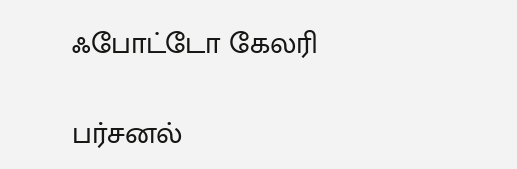ஃபோட்டோ கேலரி

பர்சனல்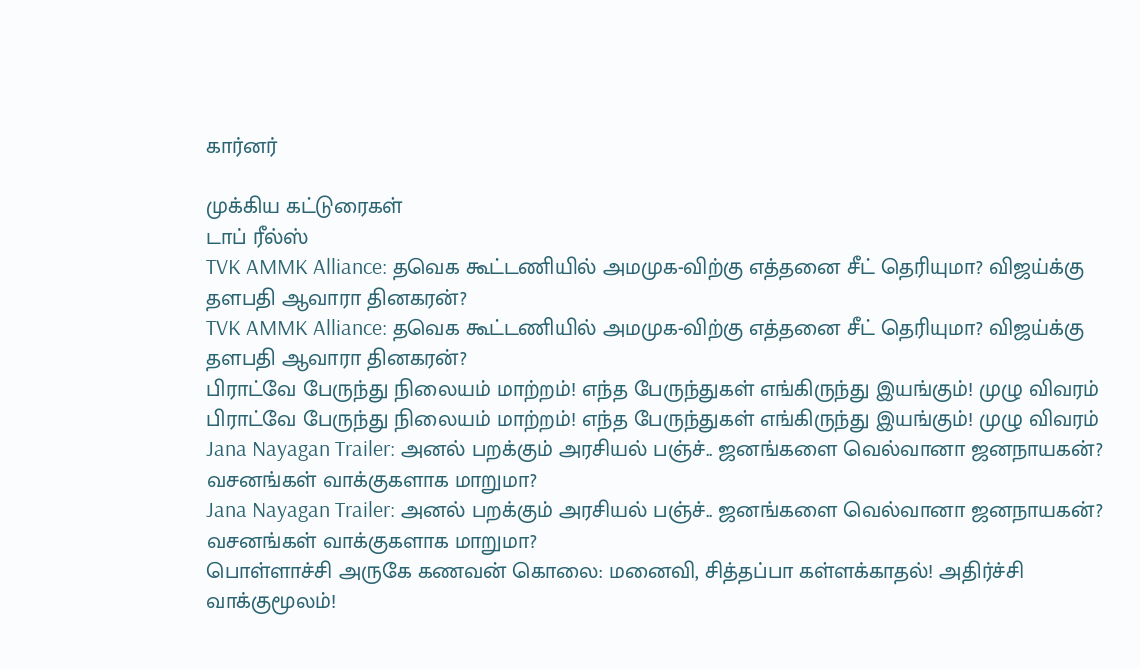கார்னர்

முக்கிய கட்டுரைகள்
டாப் ரீல்ஸ்
TVK AMMK Alliance: தவெக கூட்டணியில் அமமுக-விற்கு எத்தனை சீட் தெரியுமா? விஜய்க்கு தளபதி ஆவாரா தினகரன்?
TVK AMMK Alliance: தவெக கூட்டணியில் அமமுக-விற்கு எத்தனை சீட் தெரியுமா? விஜய்க்கு தளபதி ஆவாரா தினகரன்?
பிராட்வே பேருந்து நிலையம் மாற்றம்! எந்த பேருந்துகள் எங்கிருந்து இயங்கும்! முழு விவரம்
பிராட்வே பேருந்து நிலையம் மாற்றம்! எந்த பேருந்துகள் எங்கிருந்து இயங்கும்! முழு விவரம்
Jana Nayagan Trailer: அனல் பறக்கும் அரசியல் பஞ்ச்.. ஜனங்களை வெல்வானா ஜனநாயகன்? வசனங்கள் வாக்குகளாக மாறுமா?
Jana Nayagan Trailer: அனல் பறக்கும் அரசியல் பஞ்ச்.. ஜனங்களை வெல்வானா ஜனநாயகன்? வசனங்கள் வாக்குகளாக மாறுமா?
பொள்ளாச்சி அருகே கணவன் கொலை: மனைவி, சித்தப்பா கள்ளக்காதல்! அதிர்ச்சி வாக்குமூலம்!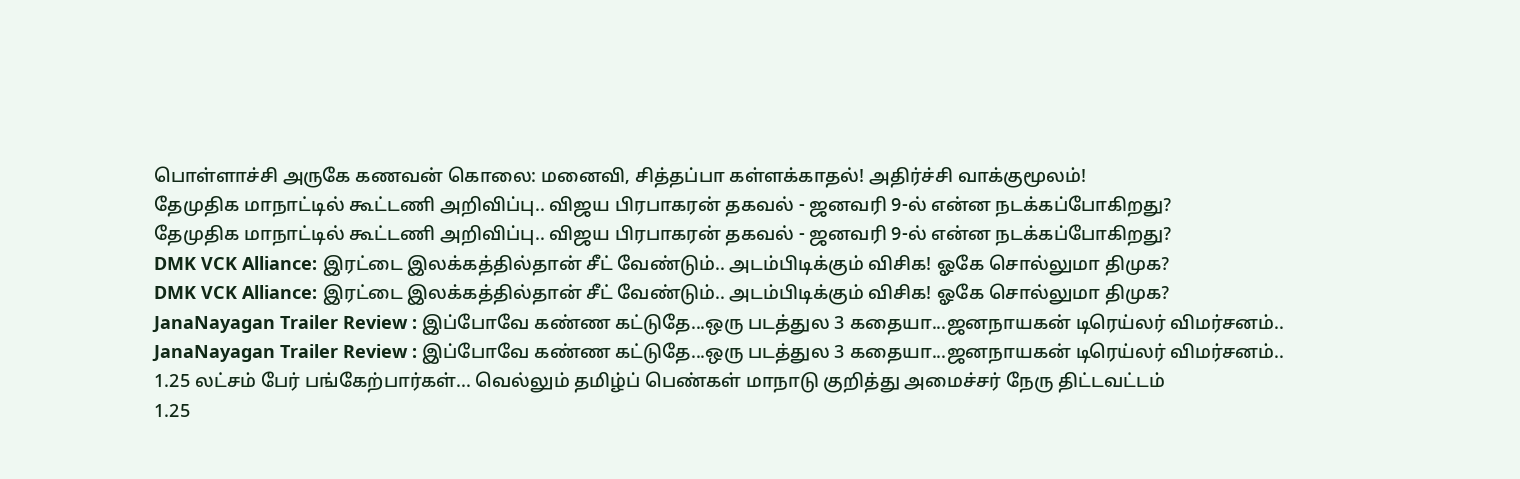பொள்ளாச்சி அருகே கணவன் கொலை: மனைவி, சித்தப்பா கள்ளக்காதல்! அதிர்ச்சி வாக்குமூலம்!
தேமுதிக மாநாட்டில் கூட்டணி அறிவிப்பு.. விஜய பிரபாகரன் தகவல் - ஜனவரி 9-ல் என்ன நடக்கப்போகிறது?
தேமுதிக மாநாட்டில் கூட்டணி அறிவிப்பு.. விஜய பிரபாகரன் தகவல் - ஜனவரி 9-ல் என்ன நடக்கப்போகிறது?
DMK VCK Alliance: இரட்டை இலக்கத்தில்தான் சீட் வேண்டும்.. அடம்பிடிக்கும் விசிக! ஓகே சொல்லுமா திமுக?
DMK VCK Alliance: இரட்டை இலக்கத்தில்தான் சீட் வேண்டும்.. அடம்பிடிக்கும் விசிக! ஓகே சொல்லுமா திமுக?
JanaNayagan Trailer Review : இப்போவே கண்ண கட்டுதே...ஒரு படத்துல 3 கதையா...ஜனநாயகன் டிரெய்லர் விமர்சனம்..
JanaNayagan Trailer Review : இப்போவே கண்ண கட்டுதே...ஒரு படத்துல 3 கதையா...ஜனநாயகன் டிரெய்லர் விமர்சனம்..
1.25 லட்சம் பேர் பங்கேற்பார்கள்... வெல்லும் தமிழ்ப் பெண்கள் மாநாடு குறித்து அமைச்சர் நேரு திட்டவட்டம்
1.25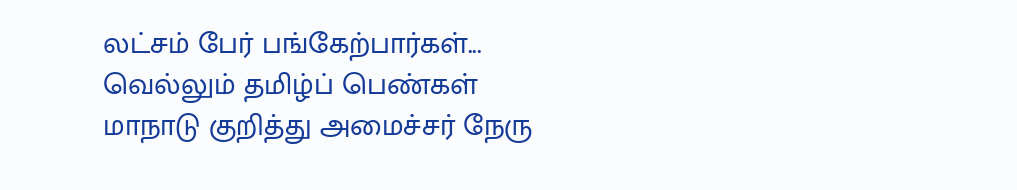லட்சம் பேர் பங்கேற்பார்கள்... வெல்லும் தமிழ்ப் பெண்கள் மாநாடு குறித்து அமைச்சர் நேரு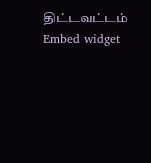திட்டவட்டம்
Embed widget